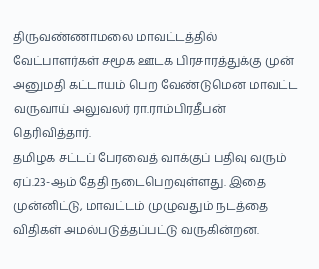திருவண்ணாமலை மாவட்டத்தில் வேட்பாளர்கள் சமூக ஊடக பிரசாரத்துக்கு முன் அனுமதி கட்டாயம் பெற வேண்டுமென மாவட்ட வருவாய் அலுவலர் ரா.ராம்பிரதீபன் தெரிவித்தார்.
தமிழக சட்டப் பேரவைத் வாக்குப் பதிவு வரும் ஏப்.23-ஆம் தேதி நடைபெறவுள்ளது. இதை முன்னிட்டு, மாவட்டம் முழுவதும் நடத்தை விதிகள் அமல்படுத்தப்பட்டு வருகின்றன.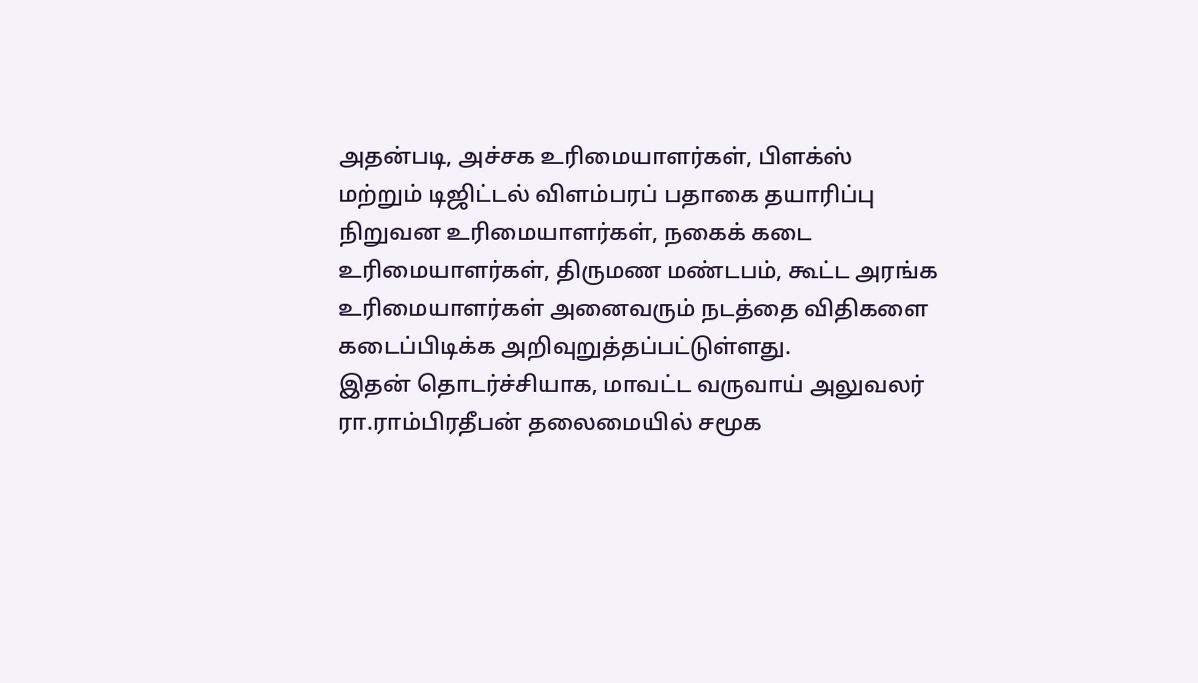அதன்படி, அச்சக உரிமையாளர்கள், பிளக்ஸ் மற்றும் டிஜிட்டல் விளம்பரப் பதாகை தயாரிப்பு நிறுவன உரிமையாளர்கள், நகைக் கடை உரிமையாளர்கள், திருமண மண்டபம், கூட்ட அரங்க உரிமையாளர்கள் அனைவரும் நடத்தை விதிகளை கடைப்பிடிக்க அறிவுறுத்தப்பட்டுள்ளது.
இதன் தொடர்ச்சியாக, மாவட்ட வருவாய் அலுவலர் ரா.ராம்பிரதீபன் தலைமையில் சமூக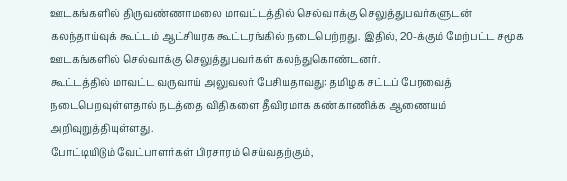ஊடகங்களில் திருவண்ணாமலை மாவட்டத்தில் செல்வாக்கு செலுத்துபவர்களுடன் கலந்தாய்வுக் கூட்டம் ஆட்சியரக கூட்டரங்கில் நடைபெற்றது. இதில், 20-க்கும் மேற்பட்ட சமூக ஊடகங்களில் செல்வாக்கு செலுத்துபவர்கள் கலந்துகொண்டனர்.
கூட்டத்தில் மாவட்ட வருவாய் அலுவலர் பேசியதாவது: தமிழக சட்டப் பேரவைத் நடைபெறவுள்ளதால் நடத்தை விதிகளை தீவிரமாக கண்காணிக்க ஆணையம் அறிவுறுத்தியுள்ளது.
போட்டியிடும் வேட்பாளர்கள் பிரசாரம் செய்வதற்கும்,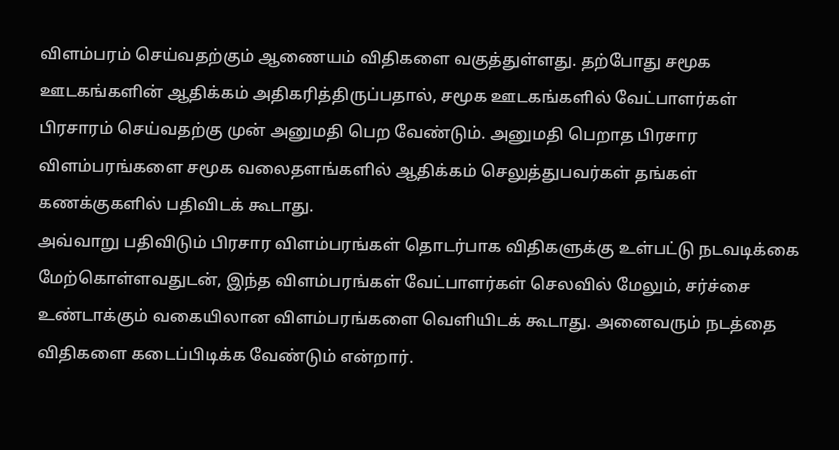விளம்பரம் செய்வதற்கும் ஆணையம் விதிகளை வகுத்துள்ளது. தற்போது சமூக ஊடகங்களின் ஆதிக்கம் அதிகரித்திருப்பதால், சமூக ஊடகங்களில் வேட்பாளர்கள் பிரசாரம் செய்வதற்கு முன் அனுமதி பெற வேண்டும். அனுமதி பெறாத பிரசார விளம்பரங்களை சமூக வலைதளங்களில் ஆதிக்கம் செலுத்துபவர்கள் தங்கள் கணக்குகளில் பதிவிடக் கூடாது.
அவ்வாறு பதிவிடும் பிரசார விளம்பரங்கள் தொடர்பாக விதிகளுக்கு உள்பட்டு நடவடிக்கை மேற்கொள்ளவதுடன், இந்த விளம்பரங்கள் வேட்பாளர்கள் செலவில் மேலும், சர்ச்சை உண்டாக்கும் வகையிலான விளம்பரங்களை வெளியிடக் கூடாது. அனைவரும் நடத்தை விதிகளை கடைப்பிடிக்க வேண்டும் என்றார்.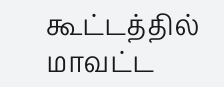கூட்டத்தில் மாவட்ட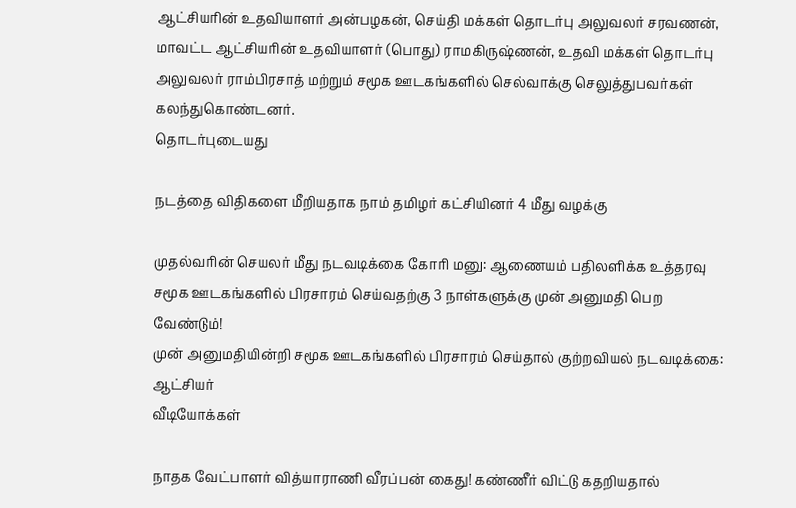ஆட்சியரின் உதவியாளர் அன்பழகன், செய்தி மக்கள் தொடர்பு அலுவலர் சரவணன், மாவட்ட ஆட்சியரின் உதவியாளர் (பொது) ராமகிருஷ்ணன், உதவி மக்கள் தொடர்பு அலுவலர் ராம்பிரசாத் மற்றும் சமூக ஊடகங்களில் செல்வாக்கு செலுத்துபவர்கள் கலந்துகொண்டனர்.
தொடர்புடையது

நடத்தை விதிகளை மீறியதாக நாம் தமிழர் கட்சியினர் 4 மீது வழக்கு

முதல்வரின் செயலர் மீது நடவடிக்கை கோரி மனு: ஆணையம் பதிலளிக்க உத்தரவு
சமூக ஊடகங்களில் பிரசாரம் செய்வதற்கு 3 நாள்களுக்கு முன் அனுமதி பெற வேண்டும்!
முன் அனுமதியின்றி சமூக ஊடகங்களில் பிரசாரம் செய்தால் குற்றவியல் நடவடிக்கை: ஆட்சியர்
வீடியோக்கள்

நாதக வேட்பாளர் வித்யாராணி வீரப்பன் கைது! கண்ணீர் விட்டு கதறியதால்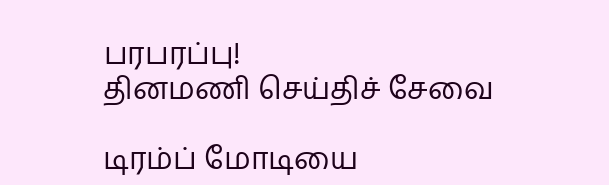பரபரப்பு!
தினமணி செய்திச் சேவை

டிரம்ப் மோடியை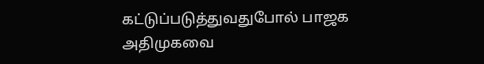கட்டுப்படுத்துவதுபோல் பாஜக அதிமுகவை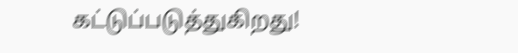கட்டுப்படுத்துகிறது!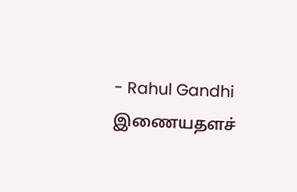- Rahul Gandhi
இணையதளச்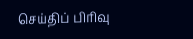செய்திப் பிரிவு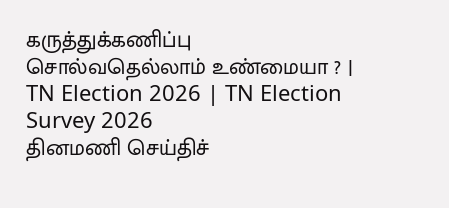கருத்துக்கணிப்பு சொல்வதெல்லாம் உண்மையா ? | TN Election 2026 | TN Election Survey 2026
தினமணி செய்திச்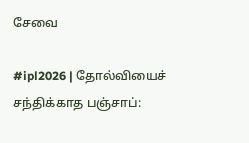சேவை

#ipl2026 | தோல்வியைச் சந்திக்காத பஞ்சாப்: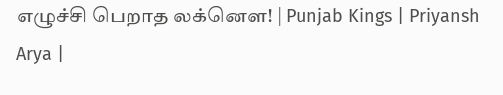எழுச்சி பெறாத லக்னௌ! | Punjab Kings | Priyansh Arya |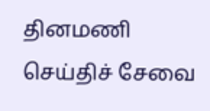தினமணி செய்திச் சேவை